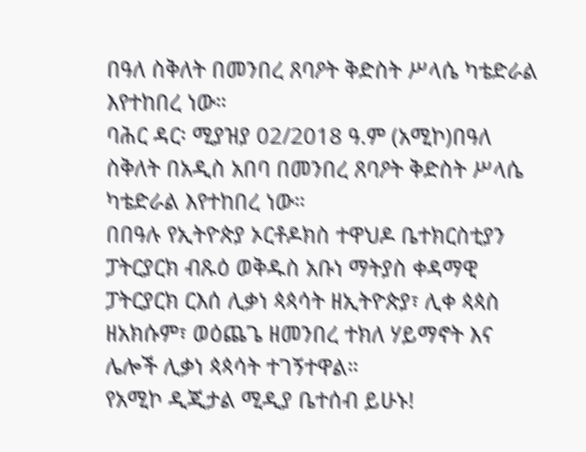በዓለ ስቅለት በመንበረ ጸባዖት ቅድስት ሥላሴ ካቴድራል እየተከበረ ነው።
ባሕር ዳር፡ ሚያዝያ 02/2018 ዓ.ም (አሚኮ)በዓለ ስቅለት በአዲስ አበባ በመንበረ ጸባዖት ቅድስት ሥላሴ ካቴድራል እየተከበረ ነው።
በበዓሉ የኢትዮጵያ ኦርቶዶክስ ተዋህዶ ቤተክርስቲያን ፓትርያርክ ብጹዕ ወቅዱስ አቡነ ማትያስ ቀዳማዊ ፓትርያርክ ርእሰ ሊቃነ ጳጳሳት ዘኢትዮጵያ፣ ሊቀ ጳጳስ ዘአክሱም፣ ወዕጨጌ ዘመንበረ ተክለ ሃይማኖት እና ሌሎች ሊቃነ ጳጳሳት ተገኝተዋል።
የአሚኮ ዲጂታል ሚዲያ ቤተሰብ ይሁኑ!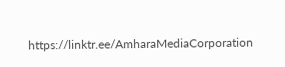https://linktr.ee/AmharaMediaCorporation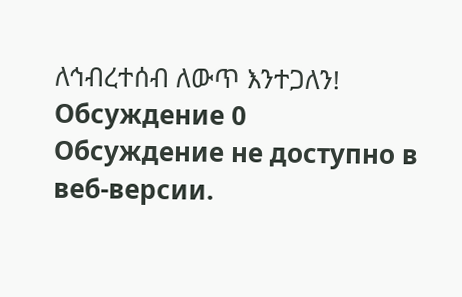ለኅብረተሰብ ለውጥ እንተጋለን!
Обсуждение 0
Обсуждение не доступно в веб-версии.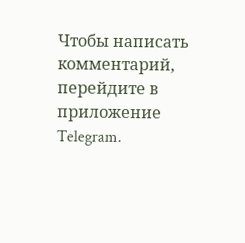Чтобы написать комментарий, перейдите в приложение Telegram.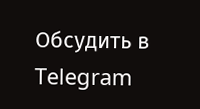Обсудить в Telegram